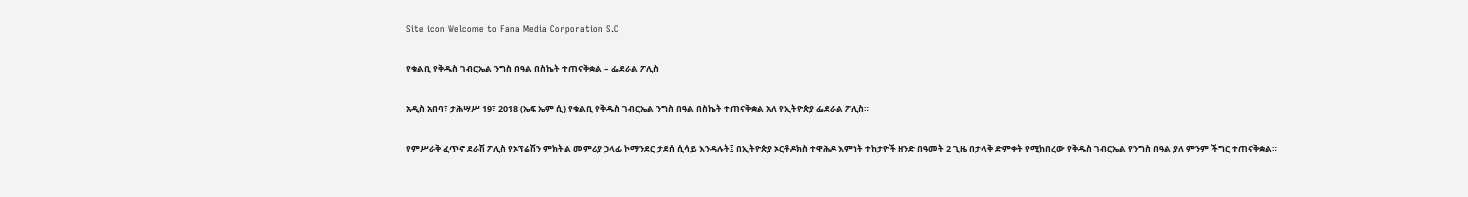Site icon Welcome to Fana Media Corporation S.C

የቁልቢ የቅዱስ ገብርኤል ንግስ በዓል በስኬት ተጠናቅቋል – ፌደራል ፖሊስ

አዲስ አበባ፣ ታሕሣሥ 19፣ 2018 (ኤፍ ኤም ሲ) የቁልቢ የቅዱስ ገብርኤል ንግስ በዓል በስኬት ተጠናቅቋል አለ የኢትዮጵያ ፌደራል ፖሊስ።

የምሥራቅ ፈጥኖ ደራሽ ፖሊስ የኦፕሬሽን ምክትል መምሪያ ኃላፊ ኮማንደር ታደሰ ሲሳይ እንዳሉት፤ በኢትዮጵያ ኦርቶዶክስ ተዋሕዶ እምነት ተከታዮች ዘንድ በዓመት 2 ጊዜ በታላቅ ድምቀት የሚከበረው የቅዱስ ገብርኤል የንግስ በዓል ያለ ምንም ችግር ተጠናቅቋል።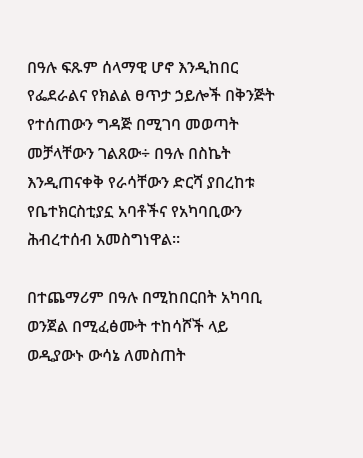በዓሉ ፍጹም ሰላማዊ ሆኖ እንዲከበር የፌደራልና የክልል ፀጥታ ኃይሎች በቅንጅት የተሰጠውን ግዳጅ በሚገባ መወጣት መቻላቸውን ገልጸው÷ በዓሉ በስኬት እንዲጠናቀቅ የራሳቸውን ድርሻ ያበረከቱ የቤተክርስቲያኗ አባቶችና የአካባቢውን ሕብረተሰብ አመስግነዋል።

በተጨማሪም በዓሉ በሚከበርበት አካባቢ ወንጀል በሚፈፅሙት ተከሳሾች ላይ ወዲያውኑ ውሳኔ ለመስጠት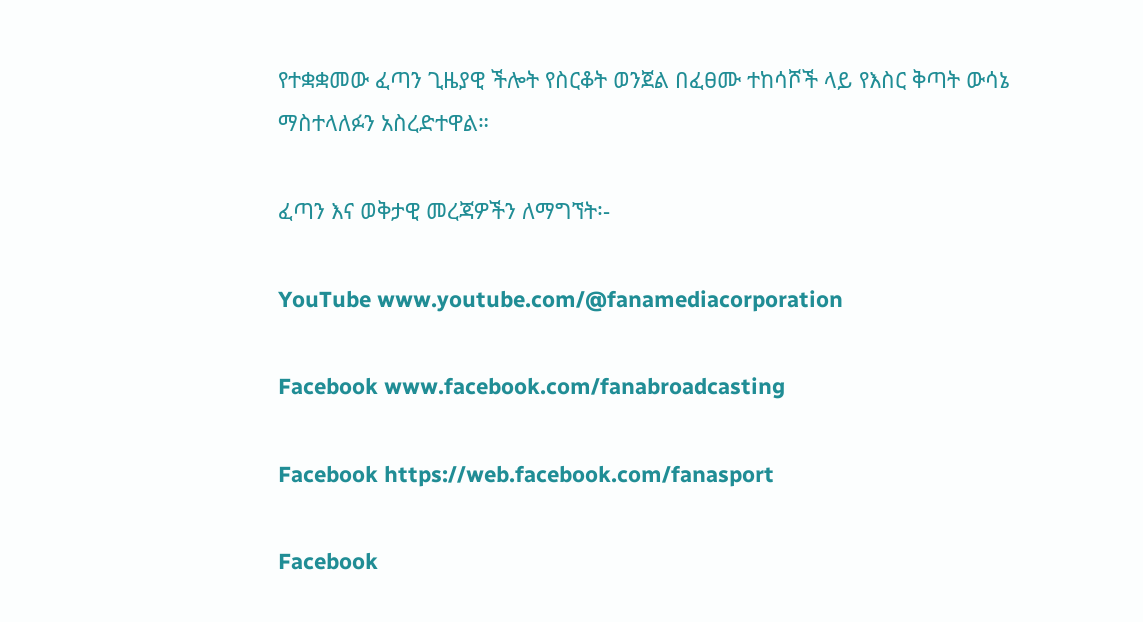የተቋቋመው ፈጣን ጊዜያዊ ችሎት የስርቆት ወንጀል በፈፀሙ ተከሳሾች ላይ የእስር ቅጣት ውሳኔ ማስተላለፉን አስረድተዋል።

ፈጣን እና ወቅታዊ መረጃዎችን ለማግኘት፡-

YouTube www.youtube.com/@fanamediacorporation

Facebook www.facebook.com/fanabroadcasting

Facebook https://web.facebook.com/fanasport

Facebook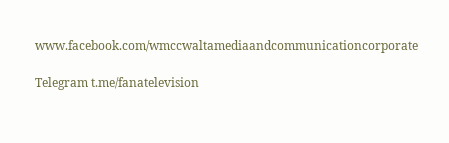www.facebook.com/wmccwaltamediaandcommunicationcorporate

Telegram t.me/fanatelevision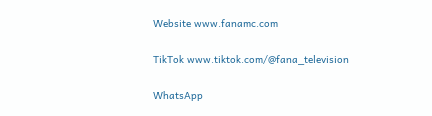Website www.fanamc.com

TikTok www.tiktok.com/@fana_television

WhatsApp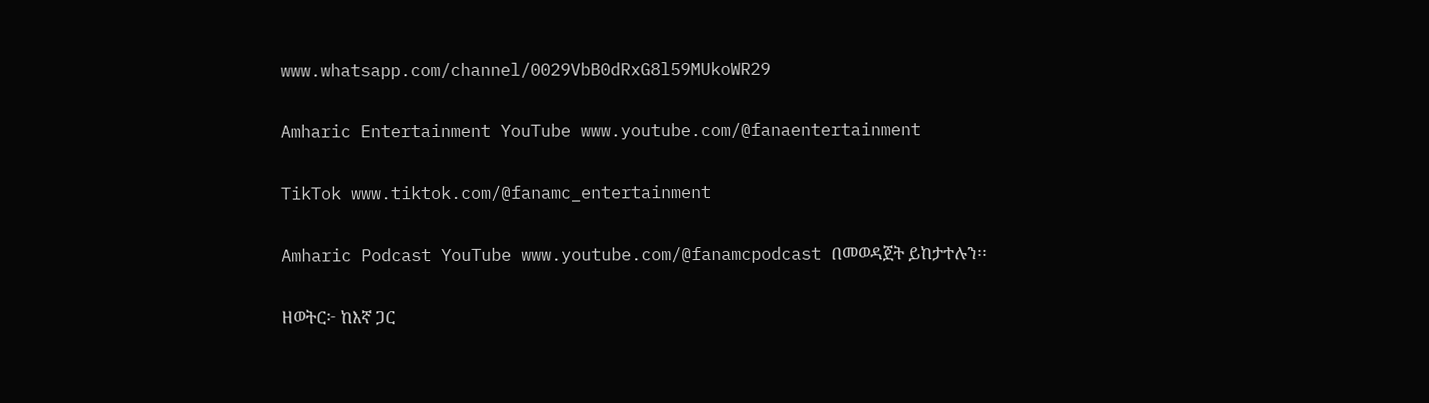www.whatsapp.com/channel/0029VbB0dRxG8l59MUkoWR29

Amharic Entertainment YouTube www.youtube.com/@fanaentertainment

TikTok www.tiktok.com/@fanamc_entertainment

Amharic Podcast YouTube www.youtube.com/@fanamcpodcast በመወዳጀት ይከታተሉን፡፡

ዘወትር፦ ከእኛ ጋር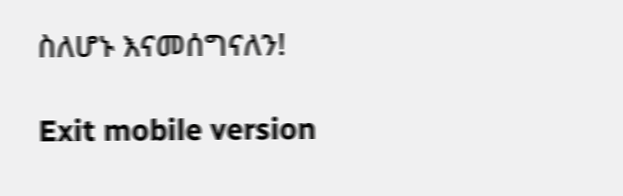ስለሆኑ እናመሰግናለን!

Exit mobile version